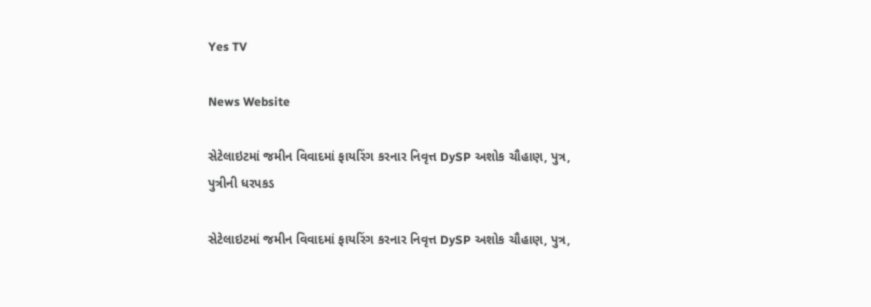Yes TV

News Website

સેટેલાઇટમાં જમીન વિવાદમાં ફાયરિંગ કરનાર નિવૃત્ત DySP અશોક ચૌહાણ, પુત્ર, પુત્રીની ધરપકડ

સેટેલાઇટમાં જમીન વિવાદમાં ફાયરિંગ કરનાર નિવૃત્ત DySP અશોક ચૌહાણ, પુત્ર,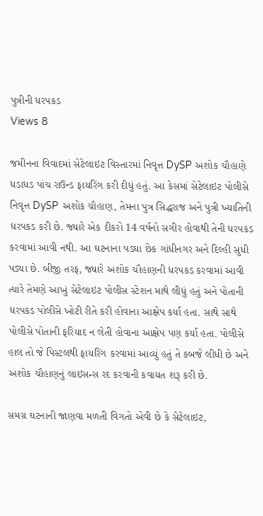પુત્રીની ધરપકડ
Views 8

જમીનના વિવાદમાં સેટેલાઇટ વિસ્તારમાં નિવૃત્ત DySP અશોક ચૌહાણે ધડાધડ પાંચ રાઉન્ડ ફાયરિંગ કરી દીધું હતું. આ કેસમાં સેટેલાઇટ પોલીસે નિવૃત્ત DySP અશોક ચૌહાણ, તેમના પુત્ર સિદ્ધરાજ અને પુત્રી ખ્યાતિની ધરપકડ કરી છે. જ્યારે એક દીકરો 14 વર્ષનો સગીર હોવાથી તેની ધરપકડ કરવામાં આવી નથી. આ ઘટનાના પડઘા છેક ગાંધીનગર અને દિલ્હી સુધી પડ્યા છે. બીજી તરફ, જ્યારે અશોક ચૌહાણની ધરપકડ કરવામાં આવી ત્યારે તેમણે આખું સેટેલાઇટ પોલીસ સ્ટેશન માથે લીધું હતું અને પોતાની ધરપકડ પોલીસે ખોટી રીતે કરી હોવાના આક્ષેપ કર્યા હતા. સાથે સાથે પોલીસે પોતાની ફરિયાદ ન લેતી હોવાના આક્ષેપ પણ કર્યા હતા. પોલીસે હાલ તો જે પિસ્ટલથી ફાયરિંગ કરવામાં આવ્યું હતું તે કબજે લીધી છે અને અશોક ચૌહાણનું લાઇસન્સ રદ કરવાની કવાયત શરૂ કરી છે.

સમગ્ર ઘટનાની જાણવા મળતી વિગતો એવી છે કે સેટેલાઇટ,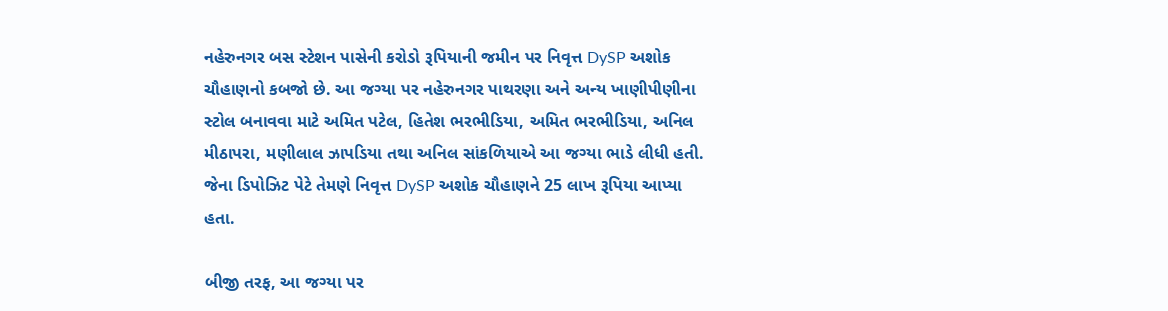નહેરુનગર બસ સ્ટેશન પાસેની કરોડો રૂપિયાની જમીન પર નિવૃત્ત DySP અશોક ચૌહાણનો કબજો છે. આ જગ્યા પર નહેરુનગર પાથરણા અને અન્ય ખાણીપીણીના સ્ટોલ બનાવવા માટે અમિત પટેલ, હિતેશ ભરભીડિયા, અમિત ભરભીડિયા, અનિલ મીઠાપરા, મણીલાલ ઝાપડિયા તથા અનિલ સાંકળિયાએ આ જગ્યા ભાડે લીધી હતી. જેના ડિપોઝિટ પેટે તેમણે નિવૃત્ત DySP અશોક ચૌહાણને 25 લાખ રૂપિયા આપ્યા હતા.

બીજી તરફ, આ જગ્યા પર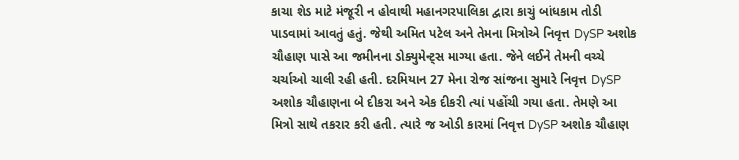કાચા શેડ માટે મંજૂરી ન હોવાથી મહાનગરપાલિકા દ્વારા કાચું બાંધકામ તોડી પાડવામાં આવતું હતું. જેથી અમિત પટેલ અને તેમના મિત્રોએ નિવૃત્ત DySP અશોક ચૌહાણ પાસે આ જમીનના ડોક્યુમેન્ટ્સ માગ્યા હતા. જેને લઈને તેમની વચ્ચે ચર્ચાઓ ચાલી રહી હતી. દરમિયાન 27 મેના રોજ સાંજના સુમારે નિવૃત્ત DySP અશોક ચૌહાણના બે દીકરા અને એક દીકરી ત્યાં પહોંચી ગયા હતા. તેમણે આ મિત્રો સાથે તકરાર કરી હતી. ત્યારે જ ઓડી કારમાં નિવૃત્ત DySP અશોક ચૌહાણ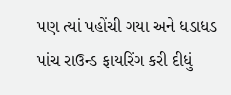પણ ત્યાં પહોંચી ગયા અને ધડાધડ પાંચ રાઉન્ડ ફાયરિંગ કરી દીધું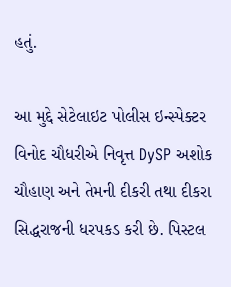હતું.

આ મુદ્દે સેટેલાઇટ પોલીસ ઇન્સ્પેક્ટર વિનોદ ચૌધરીએ નિવૃત્ત DySP અશોક ચૌહાણ અને તેમની દીકરી તથા દીકરા સિદ્ધરાજની ધરપકડ કરી છે. પિસ્ટલ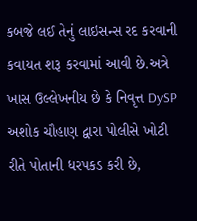કબજે લઈ તેનું લાઇસન્સ રદ કરવાની કવાયત શરૂ કરવામાં આવી છે.અત્રે ખાસ ઉલ્લેખનીય છે કે નિવૃત્ત DySP અશોક ચૌહાણ દ્વારા પોલીસે ખોટી રીતે પોતાની ધરપકડ કરી છે,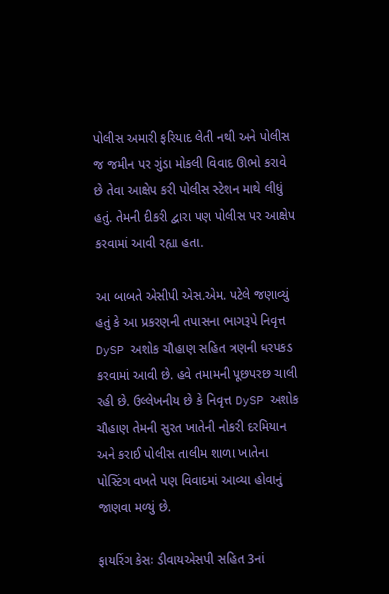પોલીસ અમારી ફરિયાદ લેતી નથી અને પોલીસ જ જમીન પર ગુંડા મોકલી વિવાદ ઊભો કરાવે છે તેવા આક્ષેપ કરી પોલીસ સ્ટેશન માથે લીધું હતું. તેમની દીકરી દ્વારા પણ પોલીસ પર આક્ષેપ કરવામાં આવી રહ્યા હતા.

આ બાબતે એસીપી એસ.એમ. પટેલે જણાવ્યું હતું કે આ પ્રકરણની તપાસના ભાગરૂપે નિવૃત્ત DySP અશોક ચૌહાણ સહિત ત્રણની ધરપકડ કરવામાં આવી છે. હવે તમામની પૂછપરછ ચાલી રહી છે. ઉલ્લેખનીય છે કે નિવૃત્ત DySP અશોક ચૌહાણ તેમની સુરત ખાતેની નોકરી દરમિયાન અને કરાઈ પોલીસ તાલીમ શાળા ખાતેના પોસ્ટિંગ વખતે પણ વિવાદમાં આવ્યા હોવાનું જાણવા મળ્યું છે.

ફાયરિંગ કેસઃ ડીવાયએસપી સહિત 3નાં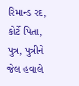રિમાન્ડ રદ, કોર્ટે પિતા, પુત્ર, પુત્રીને જેલ હવાલે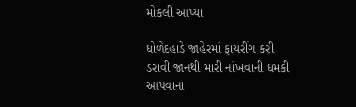મોકલી આપ્યા

ધોળેદહાડે જાહેરમાં ફાયરીંગ કરી ડરાવી જાનથી મારી નાંખવાની ધમકી આપવાના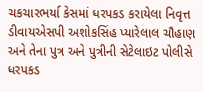ચકચારભર્યા કેસમાં ધરપકડ કરાયેલા નિવૃત્ત ડીવાયએસપી અશોકસિંહ પ્યારેલાલ ચૌહાણ અને તેના પુત્ર અને પુત્રીની સેટેલાઇટ પોલીસે ધરપકડ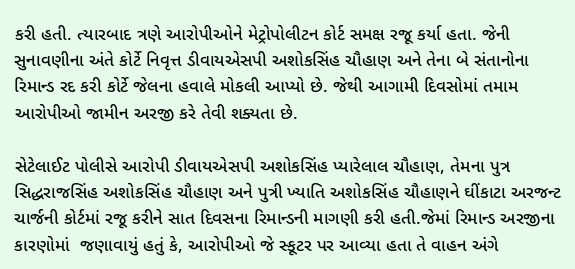કરી હતી. ત્યારબાદ ત્રણે આરોપીઓને મેટ્રોપોલીટન કોર્ટ સમક્ષ રજૂ કર્યા હતા. જેની સુનાવણીના અંતે કોર્ટે નિવૃત્ત ડીવાયએસપી અશોકસિંહ ચૌહાણ અને તેના બે સંતાનોના રિમાન્ડ રદ કરી કોર્ટે જેલના હવાલે મોકલી આપ્યો છે. જેથી આગામી દિવસોમાં તમામ આરોપીઓ જામીન અરજી કરે તેવી શક્યતા છે.

સેટેલાઈટ પોલીસે આરોપી ડીવાયએસપી અશોકસિંહ પ્યારેલાલ ચૌહાણ, તેમના પુત્ર સિદ્ધરાજસિંહ અશોકસિંહ ચૌહાણ અને પુત્રી ખ્યાતિ અશોકસિંહ ચૌહાણને ઘીંકાટા અરજન્ટ ચાર્જની કોર્ટમાં રજૂ કરીને સાત દિવસના રિમાન્ડની માગણી કરી હતી.જેમાં રિમાન્ડ અરજીના કારણોમાં  જણાવાયું હતું કે, આરોપીઓ જે સ્કૂટર પર આવ્યા હતા તે વાહન અંગે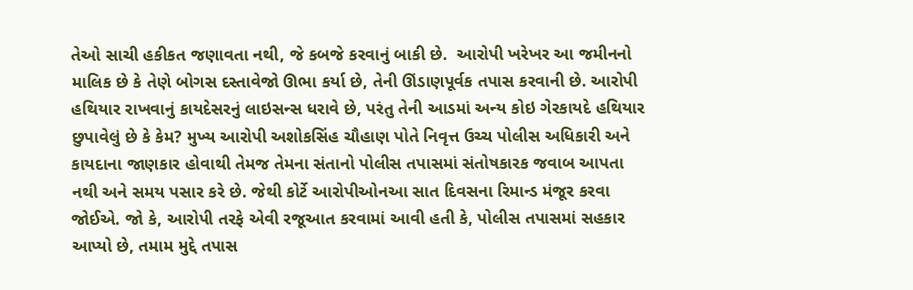તેઓ સાચી હકીકત જણાવતા નથી, જે કબજે કરવાનું બાકી છે.  આરોપી ખરેખર આ જમીનનો માલિક છે કે તેણે બોગસ દસ્તાવેજો ઊભા કર્યા છે, તેની ઊંડાણપૂર્વક તપાસ કરવાની છે. આરોપી હથિયાર રાખવાનું કાયદેસરનું લાઇસન્સ ધરાવે છે, પરંતુ તેની આડમાં અન્ય કોઇ ગેરકાયદે હથિયાર છુપાવેલું છે કે કેમ? મુખ્ય આરોપી અશોકસિંહ ચૌહાણ પોતે નિવૃત્ત ઉચ્ચ પોલીસ અધિકારી અને કાયદાના જાણકાર હોવાથી તેમજ તેમના સંતાનો પોલીસ તપાસમાં સંતોષકારક જવાબ આપતા નથી અને સમય પસાર કરે છે. જેથી કોર્ટે આરોપીઓનઆ સાત દિવસના રિમાન્ડ મંજૂર કરવા જોઈએ. જો કે, આરોપી તરફે એવી રજૂઆત કરવામાં આવી હતી કે, પોલીસ તપાસમાં સહકાર આપ્યો છે, તમામ મુદ્દે તપાસ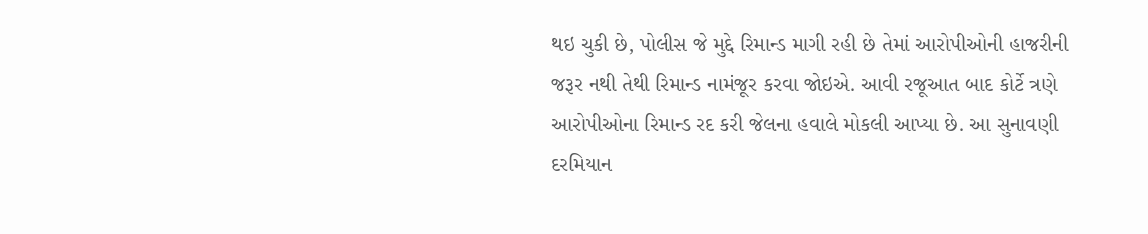થઇ ચુકી છે, પોલીસ જે મુદ્દે રિમાન્ડ માગી રહી છે તેમાં આરોપીઓની હાજરીની જરૂર નથી તેથી રિમાન્ડ નામંજૂર કરવા જોઇએ. આવી રજૂઆત બાદ કોર્ટે ત્રણે આરોપીઓના રિમાન્ડ રદ કરી જેલના હવાલે મોકલી આપ્યા છે. આ સુનાવણી દરમિયાન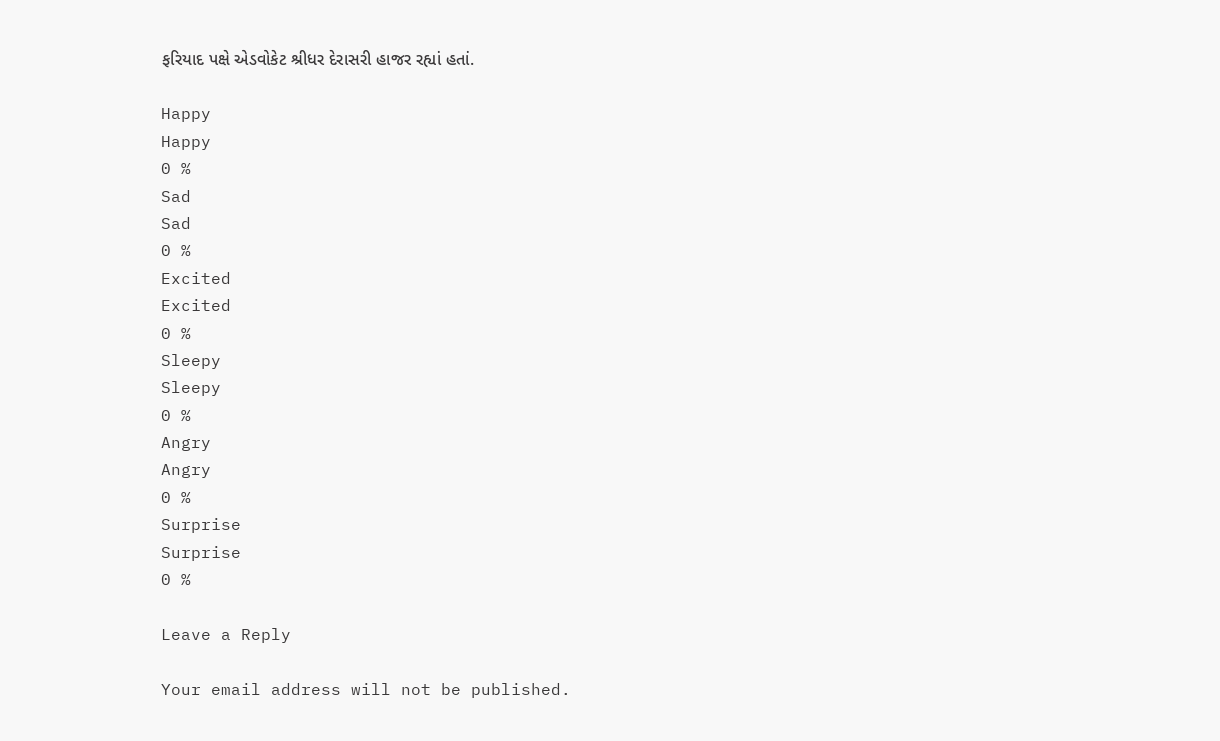ફરિયાદ પક્ષે એડવોકેટ શ્રીધર દેરાસરી હાજર રહ્યાં હતાં.

Happy
Happy
0 %
Sad
Sad
0 %
Excited
Excited
0 %
Sleepy
Sleepy
0 %
Angry
Angry
0 %
Surprise
Surprise
0 %

Leave a Reply

Your email address will not be published.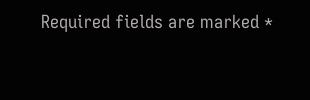Required fields are marked *